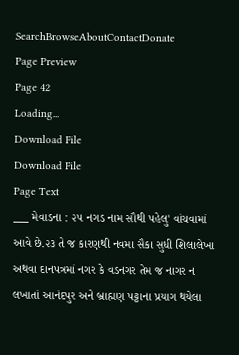SearchBrowseAboutContactDonate
Page Preview
Page 42
Loading...
Download File
Download File
Page Text
___ મેવાડના : ૨૫ નગડ નામ સૌથી પહેલુ' વાંચવામાં આવે છે.૨૩ તે જ કારણથી નવમા સૈકા સુધી શિલાલેખા અથવા દાનપત્રમાં નગર કે વડનગર તેમ જ નાગર ન લખાતાં આનંદપુર અને બ્રાહ્મણ પટ્ટાના પ્રયાગ થયેલા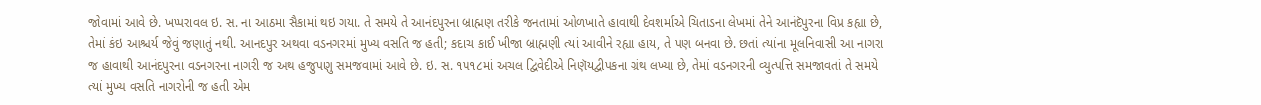જોવામાં આવે છે. ખપ્પરાવલ ઇ. સ. ના આઠમા સૈકામાં થઇ ગયા. તે સમયે તે આનંદપુરના બ્રાહ્મણ તરીકે જનતામાં ઓળખાતે હાવાથી દેવશર્માએ ચિતાડના લેખમાં તેને આનંદૅપુરના વિપ્ર કહ્યા છે, તેમાં કંઇ આશ્ચર્ય જેવું જણાતું નથી. આનદપુર અથવા વડનગરમાં મુખ્ય વસતિ જ હતી; કદાચ કાઈ ખીજા બ્રાહ્મણી ત્યાં આવીને રહ્યા હાય, તે પણ બનવા છે. છતાં ત્યાંના મૂલનિવાસી આ નાગરા જ હાવાથી આનંદપુરના વડનગરના નાગરી જ અથ હજુપણુ સમજવામાં આવે છે. ઇ. સ. ૧૫૧૮માં અચલ દ્વિવેદીએ નિણૅયદ્વીપકના ગ્રંથ લખ્યા છે, તેમાં વડનગરની વ્યુત્પત્તિ સમજાવતાં તે સમયે ત્યાં મુખ્ય વસતિ નાગરોની જ હતી એમ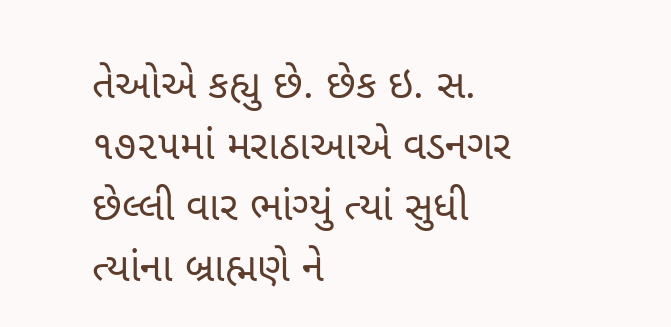તેઓએ કહ્યુ છે. છેક ઇ. સ. ૧૭૨૫માં મરાઠાઆએ વડનગર છેલ્લી વાર ભાંગ્યું ત્યાં સુધી ત્યાંના બ્રાહ્મણે ને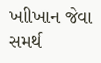ખાીખાન જેવા સમર્થ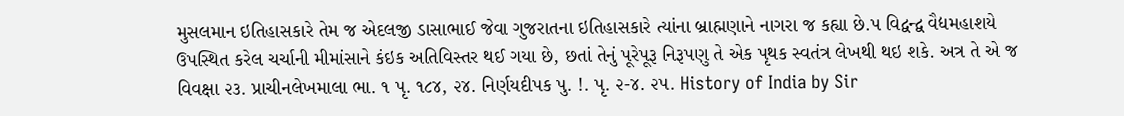મુસલમાન ઇતિહાસકારે તેમ જ એદલજી ડાસાભાઈ જેવા ગુજરાતના ઇતિહાસકારે ત્યાંના બ્રાહ્મણાને નાગરા જ કહ્યા છે.પ વિદ્વન્દ્વ વૈદ્યમહાશયે ઉપસ્થિત કરેલ ચર્ચાની મીમાંસાને કંઇક અતિવિસ્તર થઈ ગયા છે, છતાં તેનું પૂરેપૂરૂ નિરૂપણુ તે એક પૃથક સ્વતંત્ર લેખથી થઇ શકે. અત્ર તે એ જ વિવક્ષા ૨૩. પ્રાચીનલેખમાલા ભા. ૧ પૃ. ૧૮૪, ૨૪. નિર્ણયદીપક પુ. !. પૃ. ૨-૪. ૨૫. History of India by Sir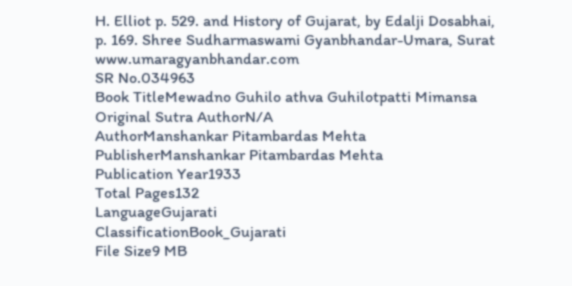H. Elliot p. 529. and History of Gujarat, by Edalji Dosabhai, p. 169. Shree Sudharmaswami Gyanbhandar-Umara, Surat www.umaragyanbhandar.com
SR No.034963
Book TitleMewadno Guhilo athva Guhilotpatti Mimansa
Original Sutra AuthorN/A
AuthorManshankar Pitambardas Mehta
PublisherManshankar Pitambardas Mehta
Publication Year1933
Total Pages132
LanguageGujarati
ClassificationBook_Gujarati
File Size9 MB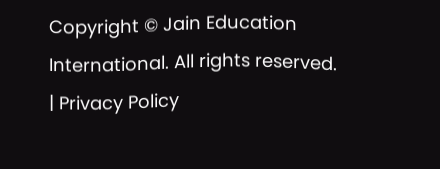Copyright © Jain Education International. All rights reserved. | Privacy Policy